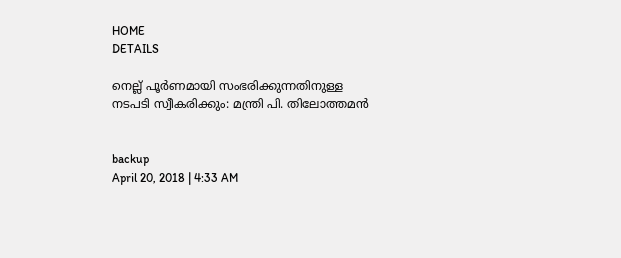HOME
DETAILS

നെല്ല് പൂര്‍ണമായി സംഭരിക്കുന്നതിനുള്ള നടപടി സ്വീകരിക്കും: മന്ത്രി പി. തിലോത്തമന്‍


backup
April 20, 2018 | 4:33 AM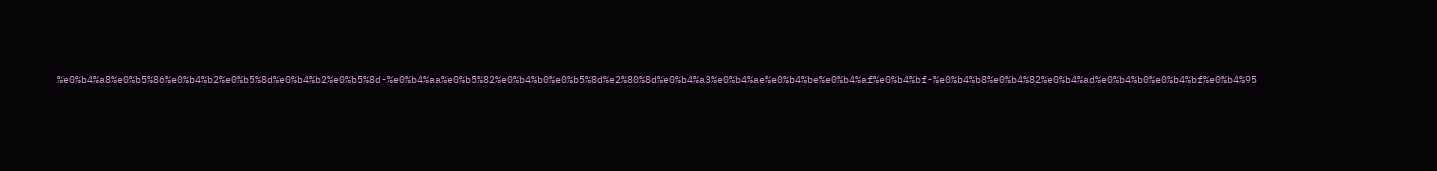%e0%b4%a8%e0%b5%86%e0%b4%b2%e0%b5%8d%e0%b4%b2%e0%b5%8d-%e0%b4%aa%e0%b5%82%e0%b4%b0%e0%b5%8d%e2%80%8d%e0%b4%a3%e0%b4%ae%e0%b4%be%e0%b4%af%e0%b4%bf-%e0%b4%b8%e0%b4%82%e0%b4%ad%e0%b4%b0%e0%b4%bf%e0%b4%95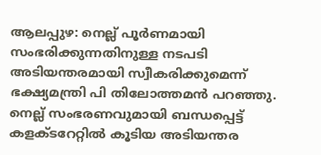ആലപ്പുഴ: നെല്ല് പൂര്‍ണമായി സംഭരിക്കുന്നതിനുള്ള നടപടി അടിയന്തരമായി സ്വീകരിക്കുമെന്ന് ഭക്ഷ്യമന്ത്രി പി തിലോത്തമന്‍ പറഞ്ഞു.
നെല്ല് സംഭരണവുമായി ബന്ധപ്പെട്ട് കളക്ടറേറ്റില്‍ കൂടിയ അടിയന്തര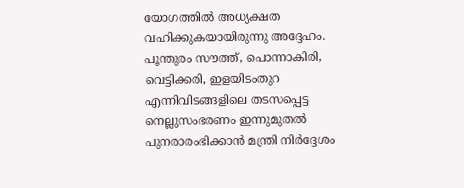യോഗത്തില്‍ അധ്യക്ഷത വഹിക്കുകയായിരുന്നു അദ്ദേഹം. പൂന്തുരം സൗത്ത്, പൊന്നാകിരി, വെട്ടിക്കരി, ഇളയിടംതുറ എന്നിവിടങ്ങളിലെ തടസപ്പെട്ട നെല്ലുസംഭരണം ഇന്നുമുതല്‍ പുനരാരംഭിക്കാന്‍ മന്ത്രി നിര്‍ദ്ദേശം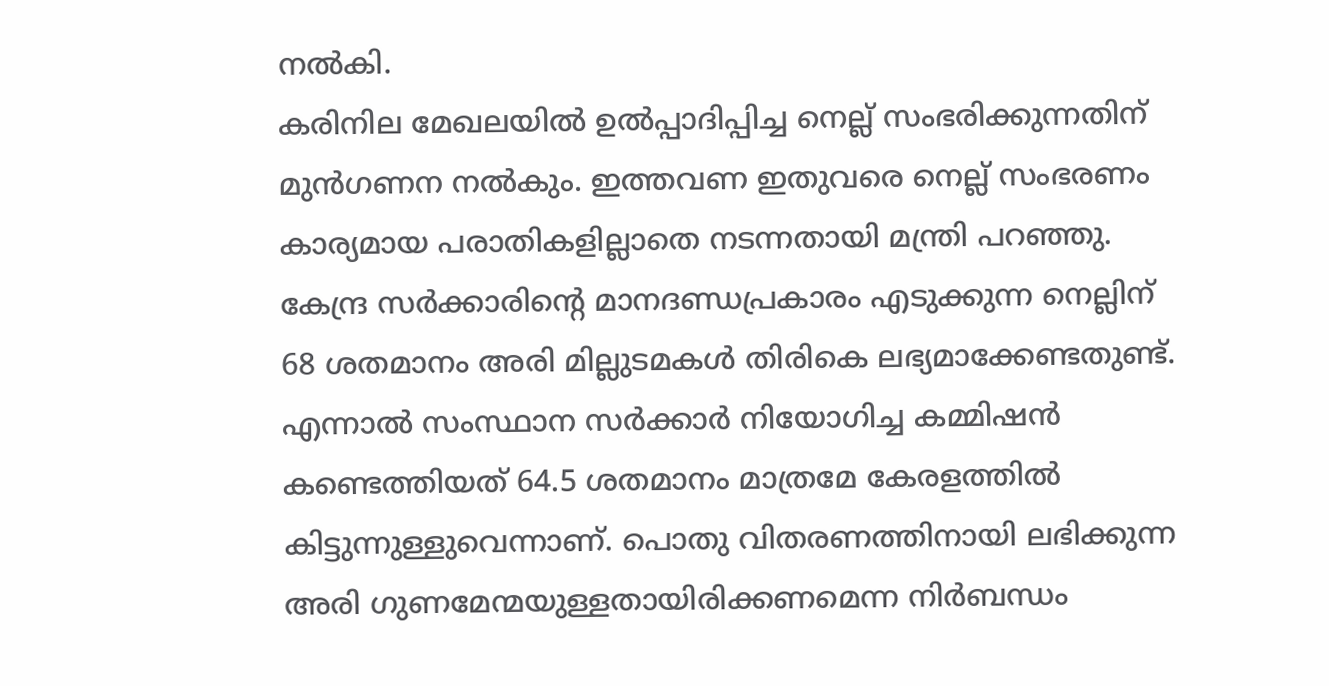നല്‍കി.
കരിനില മേഖലയില്‍ ഉല്‍പ്പാദിപ്പിച്ച നെല്ല് സംഭരിക്കുന്നതിന് മുന്‍ഗണന നല്‍കും. ഇത്തവണ ഇതുവരെ നെല്ല് സംഭരണം കാര്യമായ പരാതികളില്ലാതെ നടന്നതായി മന്ത്രി പറഞ്ഞു. കേന്ദ്ര സര്‍ക്കാരിന്റെ മാനദണ്ഡപ്രകാരം എടുക്കുന്ന നെല്ലിന് 68 ശതമാനം അരി മില്ലുടമകള്‍ തിരികെ ലഭ്യമാക്കേണ്ടതുണ്ട്. എന്നാല്‍ സംസ്ഥാന സര്‍ക്കാര്‍ നിയോഗിച്ച കമ്മിഷന്‍ കണ്ടെത്തിയത് 64.5 ശതമാനം മാത്രമേ കേരളത്തില്‍ കിട്ടുന്നുള്ളുവെന്നാണ്. പൊതു വിതരണത്തിനായി ലഭിക്കുന്ന അരി ഗുണമേന്മയുള്ളതായിരിക്കണമെന്ന നിര്‍ബന്ധം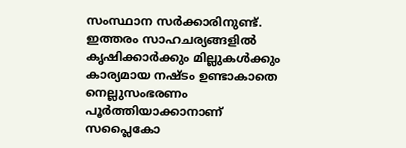സംസ്ഥാന സര്‍ക്കാരിനുണ്ട്.
ഇത്തരം സാഹചര്യങ്ങളില്‍ കൃഷിക്കാര്‍ക്കും മില്ലുകള്‍ക്കും കാര്യമായ നഷ്ടം ഉണ്ടാകാതെ നെല്ലുസംഭരണം പൂര്‍ത്തിയാക്കാനാണ് സപ്ലൈകോ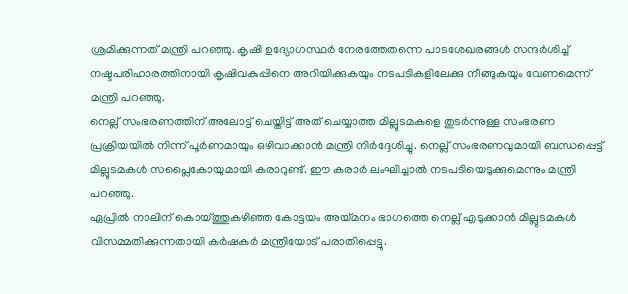ശ്രമിക്കുന്നത് മന്ത്രി പറഞ്ഞു. കൃഷി ഉദ്യോഗസ്ഥര്‍ നേരത്തേതന്നെ പാടശേഖരങ്ങള്‍ സന്ദര്‍ശിച്ച് നഷ്ടപരിഹാരത്തിനായി കൃഷിവകുപ്പിനെ അറിയിക്കുകയും നടപടികളിലേക്കു നീങ്ങുകയും വേണമെന്ന് മന്ത്രി പറഞ്ഞു.
നെല്ല് സംഭരണത്തിന് അലോട്ട് ചെയ്തിട്ട് അത് ചെയ്യാത്ത മില്ലുടമകളെ തുടര്‍ന്നുള്ള സംഭരണ പ്രക്രിയയില്‍ നിന്ന് പൂര്‍ണമായും ഒഴിവാക്കാന്‍ മന്ത്രി നിര്‍ദ്ദേശിച്ചു. നെല്ല് സംഭരണവുമായി ബന്ധപ്പെട്ട് മില്ലുടമകള്‍ സപ്ലൈകോയുമായി കരാറുണ്ട്. ഈ കരാര്‍ ലംഘിച്ചാല്‍ നടപടിയെടുക്കുമെന്നും മന്ത്രി പറഞ്ഞു.
ഏപ്രില്‍ നാലിന് കൊയ്ത്തുകഴിഞ്ഞ കോട്ടയം അയ്മനം ഭാഗത്തെ നെല്ല് എടുക്കാന്‍ മില്ലുടമകള്‍ വിസമ്മതിക്കുന്നതായി കര്‍ഷകര്‍ മന്ത്രിയോട് പരാതിപ്പെട്ടു.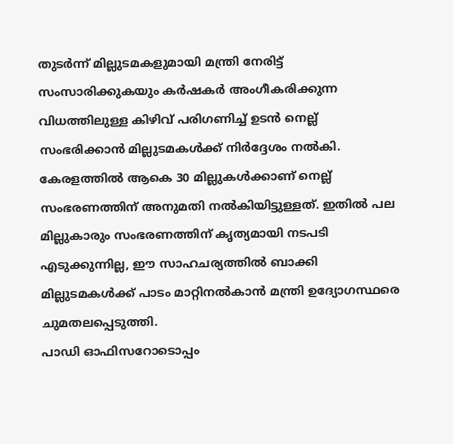തുടര്‍ന്ന് മില്ലുടമകളുമായി മന്ത്രി നേരിട്ട് സംസാരിക്കുകയും കര്‍ഷകര്‍ അംഗീകരിക്കുന്ന വിധത്തിലുള്ള കിഴിവ് പരിഗണിച്ച് ഉടന്‍ നെല്ല് സംഭരിക്കാന്‍ മില്ലുടമകള്‍ക്ക് നിര്‍ദ്ദേശം നല്‍കി. കേരളത്തില്‍ ആകെ 30 മില്ലുകള്‍ക്കാണ് നെല്ല് സംഭരണത്തിന് അനുമതി നല്‍കിയിട്ടുള്ളത്. ഇതില്‍ പല മില്ലുകാരും സംഭരണത്തിന് കൃത്യമായി നടപടി എടുക്കുന്നില്ല, ഈ സാഹചര്യത്തില്‍ ബാക്കി മില്ലുടമകള്‍ക്ക് പാടം മാറ്റിനല്‍കാന്‍ മന്ത്രി ഉദ്യോഗസ്ഥരെ ചുമതലപ്പെടുത്തി.
പാഡി ഓഫിസറോടൊപ്പം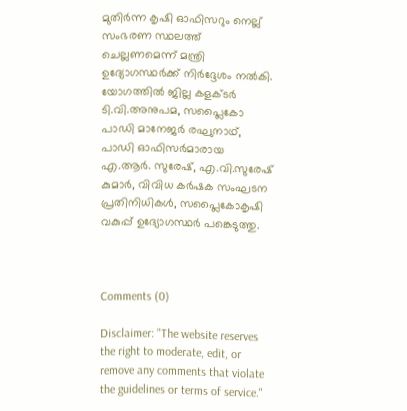മുതിര്‍ന്ന കൃഷി ഓഫിസറും നെല്ല് സംഭരണ സ്ഥലത്ത് ചെല്ലണമെന്ന് മന്ത്രി ഉദ്യോഗസ്ഥര്‍ക്ക് നിര്‍ദ്ദേശം നല്‍കി.
യോഗത്തില്‍ ജില്ല കളക്ടര്‍ ടി.വി.അനുപമ, സപ്ലൈകോ പാഡി മാനേജര്‍ രഘുനാഥ്, പാഡി ഓഫിസര്‍മാരായ എ.ആര്‍. സുരേഷ്, എ.വി.സുരേഷ് കുമാര്‍, വിവിധ കര്‍ഷക സംഘടന പ്രതിനിധികള്‍, സപ്ലൈകോകൃഷി വകുപ്പ് ഉദ്യോഗസ്ഥര്‍ പങ്കെടുത്തു.



Comments (0)

Disclaimer: "The website reserves the right to moderate, edit, or remove any comments that violate the guidelines or terms of service."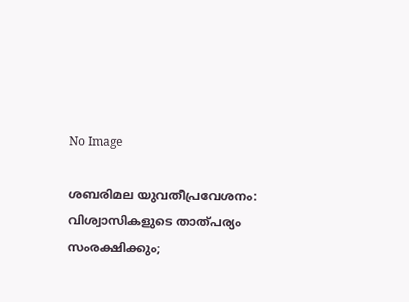No Image

ശബരിമല യുവതീപ്രവേശനം: വിശ്വാസികളുടെ താത്പര്യം സംരക്ഷിക്കും;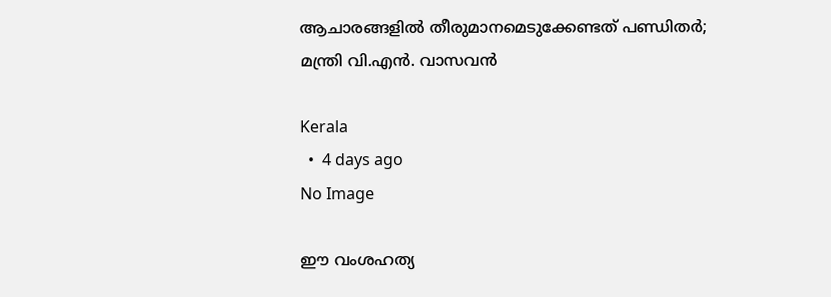ആചാരങ്ങളിൽ തീരുമാനമെടുക്കേണ്ടത് പണ്ഡിതർ; മന്ത്രി വി.എൻ. വാസവൻ

Kerala
  •  4 days ago
No Image

ഈ വംശഹത്യ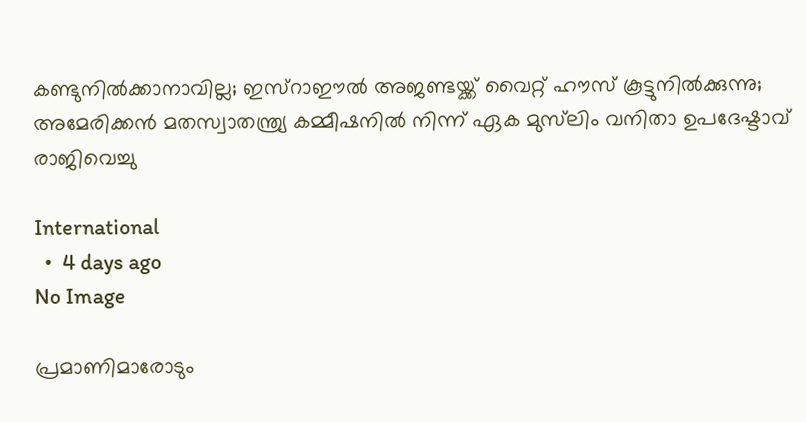കണ്ടുനിൽക്കാനാവില്ല; ഇസ്റാഈൽ അജണ്ടയ്ക്ക് വൈറ്റ് ഹൗസ് കൂട്ടുനിൽക്കുന്നു; അമേരിക്കൻ മതസ്വാതന്ത്ര്യ കമ്മീഷനിൽ നിന്ന് ഏക മുസ്‌ലിം വനിതാ ഉപദേഷ്ടാവ് രാജിവെച്ചു

International
  •  4 days ago
No Image

പ്രമാണിമാരോടും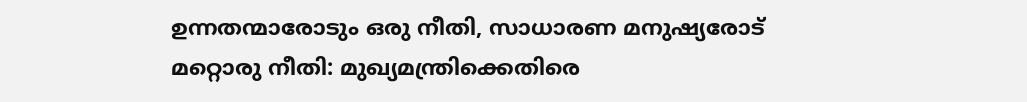ഉന്നതന്മാരോടും ഒരു നീതി, സാധാരണ മനുഷ്യരോട് മറ്റൊരു നീതി: മുഖ്യമന്ത്രിക്കെതിരെ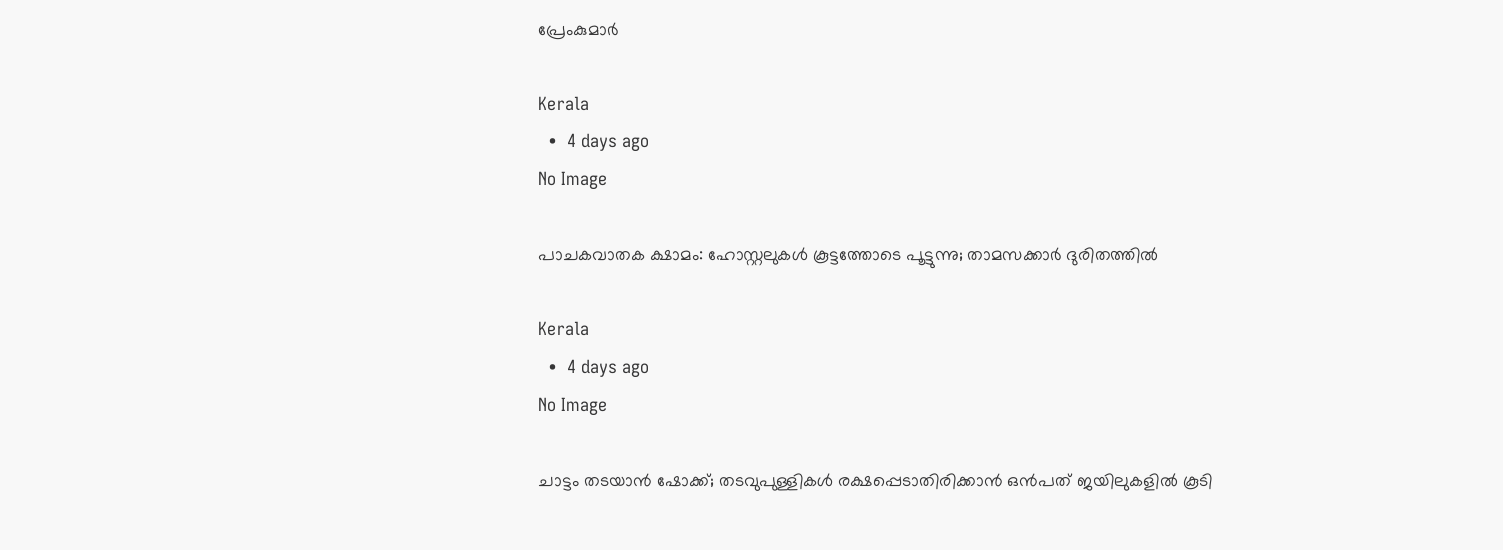പ്രേംകുമാര്‍

Kerala
  •  4 days ago
No Image

പാചകവാതക ക്ഷാമം: ഹോസ്റ്റലുകൾ കൂട്ടത്തോടെ പൂട്ടുന്നു; താമസക്കാർ ദുരിതത്തിൽ

Kerala
  •  4 days ago
No Image

ചാട്ടം തടയാൻ ഷോക്ക്; തടവുപുള്ളികൾ രക്ഷപ്പെടാതിരിക്കാൻ ഒൻപത് ജയിലുകളിൽ കൂടി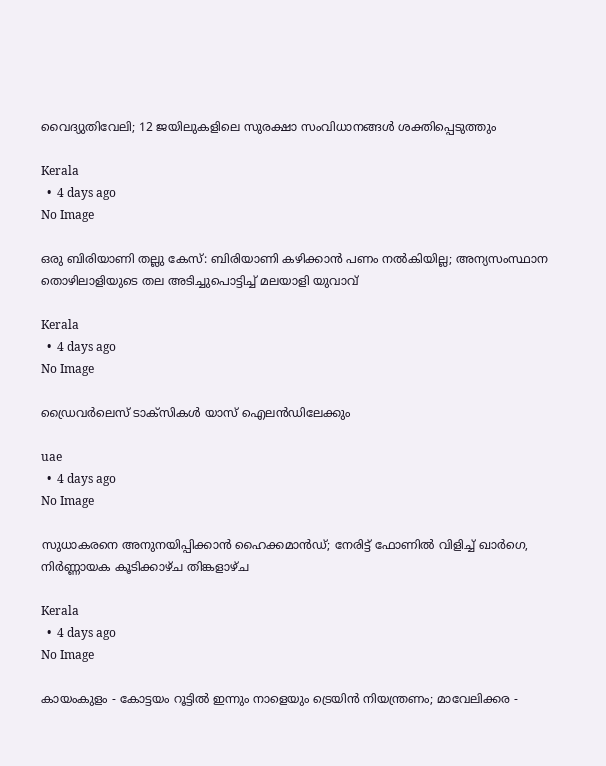വൈദ്യുതിവേലി; 12 ജയിലുകളിലെ സുരക്ഷാ സംവിധാനങ്ങൾ ശക്തിപ്പെടുത്തും

Kerala
  •  4 days ago
No Image

ഒരു ബിരിയാണി തല്ലു കേസ്: ബിരിയാണി കഴിക്കാൻ പണം നൽകിയില്ല; അന്യസംസ്ഥാന തൊഴിലാളിയുടെ തല അടിച്ചുപൊട്ടിച്ച് മലയാളി യുവാവ്

Kerala
  •  4 days ago
No Image

ഡ്രൈവര്‍ലെസ് ടാക്‌സികള്‍ യാസ് ഐലന്‍ഡിലേക്കും

uae
  •  4 days ago
No Image

സുധാകരനെ അനുനയിപ്പിക്കാൻ ഹൈക്കമാൻഡ്; നേരിട്ട് ഫോണിൽ വിളിച്ച് ഖാർഗെ, നിർണ്ണായക കൂടിക്കാഴ്ച തിങ്കളാഴ്ച

Kerala
  •  4 days ago
No Image

കായംകുളം - കോട്ടയം റൂട്ടിൽ ഇന്നും നാളെയും ട്രെയിൻ നിയന്ത്രണം; മാവേലിക്കര -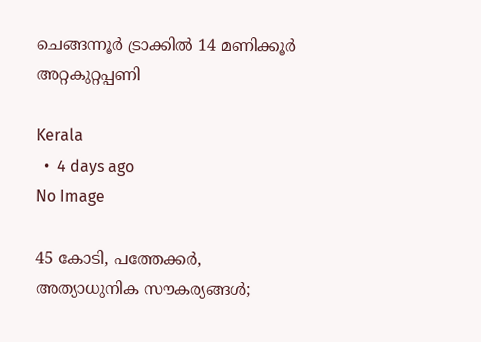ചെങ്ങന്നൂർ ട്രാക്കിൽ 14 മണിക്കൂർ അറ്റകുറ്റപ്പണി

Kerala
  •  4 days ago
No Image

45 കോടി, പത്തേക്കർ, അത്യാധുനിക സൗകര്യങ്ങൾ;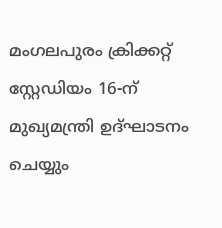മംഗലപുരം ക്രിക്കറ്റ് സ്റ്റേഡിയം 16-ന് മുഖ്യമന്ത്രി ഉദ്ഘാടനം ചെയ്യും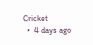Cricket
  •  4 days ago